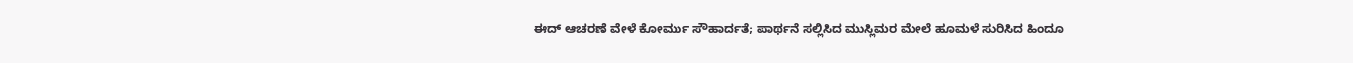ಈದ್ ಆಚರಣೆ ವೇಳೆ ಕೋರ್ಮು ಸೌಹಾರ್ದತೆ; ಪಾರ್ಥನೆ ಸಲ್ಲಿಸಿದ ಮುಸ್ಲಿಮರ ಮೇಲೆ ಹೂಮಳೆ ಸುರಿಸಿದ ಹಿಂದೂ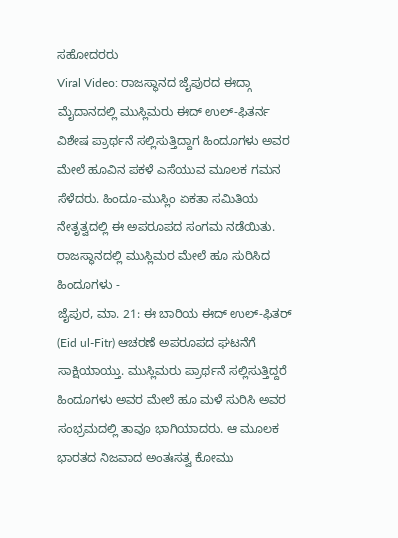ಸಹೋದರರು
Viral Video: ರಾಜಸ್ಥಾನದ ಜೈಪುರದ ಈದ್ಗಾ ಮೈದಾನದಲ್ಲಿ ಮುಸ್ಲಿಮರು ಈದ್ ಉಲ್-ಫಿತರ್ನ ವಿಶೇಷ ಪ್ರಾರ್ಥನೆ ಸಲ್ಲಿಸುತ್ತಿದ್ದಾಗ ಹಿಂದೂಗಳು ಅವರ ಮೇಲೆ ಹೂವಿನ ಪಕಳೆ ಎಸೆಯುವ ಮೂಲಕ ಗಮನ ಸೆಳೆದರು. ಹಿಂದೂ-ಮುಸ್ಲಿಂ ಏಕತಾ ಸಮಿತಿಯ ನೇತೃತ್ವದಲ್ಲಿ ಈ ಅಪರೂಪದ ಸಂಗಮ ನಡೆಯಿತು.
ರಾಜಸ್ಥಾನದಲ್ಲಿ ಮುಸ್ಲಿಮರ ಮೇಲೆ ಹೂ ಸುರಿಸಿದ ಹಿಂದೂಗಳು -
ಜೈಪುರ, ಮಾ. 21: ಈ ಬಾರಿಯ ಈದ್ ಉಲ್-ಫಿತರ್ (Eid ul-Fitr) ಆಚರಣೆ ಅಪರೂಪದ ಘಟನೆಗೆ ಸಾಕ್ಷಿಯಾಯ್ತು. ಮುಸ್ಲಿಮರು ಪ್ರಾರ್ಥನೆ ಸಲ್ಲಿಸುತ್ತಿದ್ದರೆ ಹಿಂದೂಗಳು ಅವರ ಮೇಲೆ ಹೂ ಮಳೆ ಸುರಿಸಿ ಅವರ ಸಂಭ್ರಮದಲ್ಲಿ ತಾವೂ ಭಾಗಿಯಾದರು. ಆ ಮೂಲಕ ಭಾರತದ ನಿಜವಾದ ಅಂತಃಸತ್ವ ಕೋಮು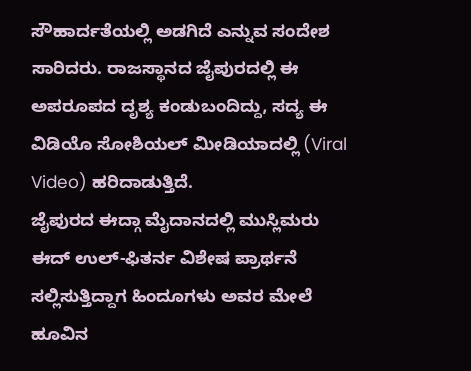ಸೌಹಾರ್ದತೆಯಲ್ಲಿ ಅಡಗಿದೆ ಎನ್ನುವ ಸಂದೇಶ ಸಾರಿದರು. ರಾಜಸ್ಥಾನದ ಜೈಪುರದಲ್ಲಿ ಈ ಅಪರೂಪದ ದೃಶ್ಯ ಕಂಡುಬಂದಿದ್ದು, ಸದ್ಯ ಈ ವಿಡಿಯೊ ಸೋಶಿಯಲ್ ಮೀಡಿಯಾದಲ್ಲಿ (Viral Video) ಹರಿದಾಡುತ್ತಿದೆ.
ಜೈಪುರದ ಈದ್ಗಾ ಮೈದಾನದಲ್ಲಿ ಮುಸ್ಲಿಮರು ಈದ್ ಉಲ್-ಫಿತರ್ನ ವಿಶೇಷ ಪ್ರಾರ್ಥನೆ ಸಲ್ಲಿಸುತ್ತಿದ್ದಾಗ ಹಿಂದೂಗಳು ಅವರ ಮೇಲೆ ಹೂವಿನ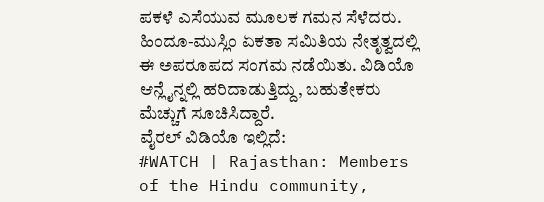ಪಕಳೆ ಎಸೆಯುವ ಮೂಲಕ ಗಮನ ಸೆಳೆದರು. ಹಿಂದೂ-ಮುಸ್ಲಿಂ ಏಕತಾ ಸಮಿತಿಯ ನೇತೃತ್ವದಲ್ಲಿ ಈ ಅಪರೂಪದ ಸಂಗಮ ನಡೆಯಿತು. ವಿಡಿಯೊ ಆನ್ಲೈನ್ನಲ್ಲಿ ಹರಿದಾಡುತ್ತಿದ್ದು, ಬಹುತೇಕರು ಮೆಚ್ಚುಗೆ ಸೂಚಿಸಿದ್ದಾರೆ.
ವೈರಲ್ ವಿಡಿಯೊ ಇಲ್ಲಿದೆ:
#WATCH | Rajasthan: Members of the Hindu community,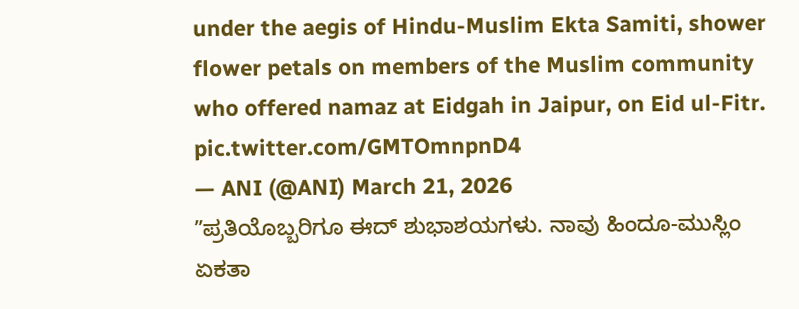under the aegis of Hindu-Muslim Ekta Samiti, shower flower petals on members of the Muslim community who offered namaz at Eidgah in Jaipur, on Eid ul-Fitr. pic.twitter.com/GMTOmnpnD4
— ANI (@ANI) March 21, 2026
ʼʼಪ್ರತಿಯೊಬ್ಬರಿಗೂ ಈದ್ ಶುಭಾಶಯಗಳು. ನಾವು ಹಿಂದೂ-ಮುಸ್ಲಿಂ ಏಕತಾ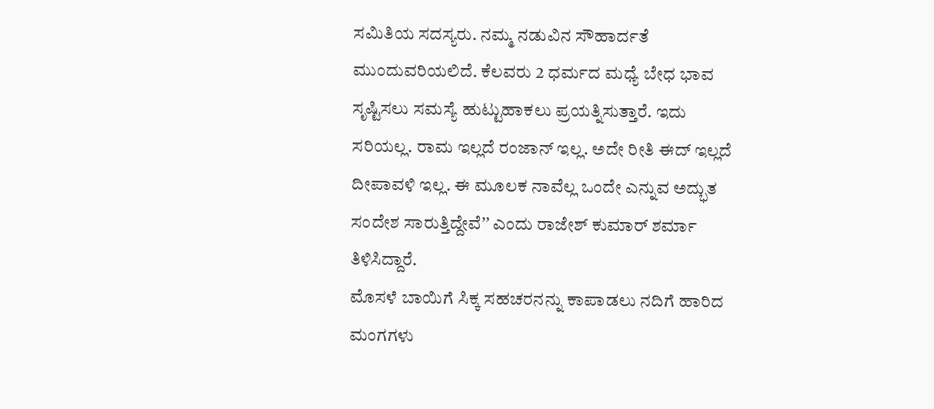ಸಮಿತಿಯ ಸದಸ್ಯರು. ನಮ್ಮ ನಡುವಿನ ಸೌಹಾರ್ದತೆ ಮುಂದುವರಿಯಲಿದೆ. ಕೆಲವರು 2 ಧರ್ಮದ ಮಧ್ಯೆ ಬೇಧ ಭಾವ ಸೃಷ್ಟಿಸಲು ಸಮಸ್ಯೆ ಹುಟ್ಟುಹಾಕಲು ಪ್ರಯತ್ನಿಸುತ್ತಾರೆ. ಇದು ಸರಿಯಲ್ಲ. ರಾಮ ಇಲ್ಲದೆ ರಂಜಾನ್ ಇಲ್ಲ. ಅದೇ ರೀತಿ ಈದ್ ಇಲ್ಲದೆ ದೀಪಾವಳಿ ಇಲ್ಲ. ಈ ಮೂಲಕ ನಾವೆಲ್ಲ ಒಂದೇ ಎನ್ನುವ ಅದ್ಭುತ ಸಂದೇಶ ಸಾರುತ್ತಿದ್ದೇವೆʼʼ ಎಂದು ರಾಜೇಶ್ ಕುಮಾರ್ ಶರ್ಮಾ ತಿಳಿಸಿದ್ದಾರೆ.
ಮೊಸಳೆ ಬಾಯಿಗೆ ಸಿಕ್ಕ ಸಹಚರನನ್ನು ಕಾಪಾಡಲು ನದಿಗೆ ಹಾರಿದ ಮಂಗಗಳು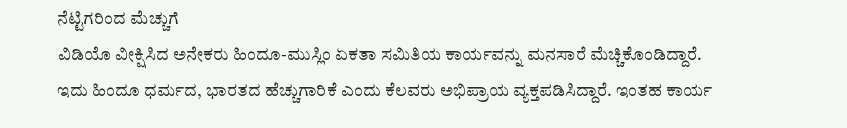ನೆಟ್ಟಿಗರಿಂದ ಮೆಚ್ಚುಗೆ
ವಿಡಿಯೊ ವೀಕ್ಷಿಸಿದ ಅನೇಕರು ಹಿಂದೂ-ಮುಸ್ಲಿಂ ಏಕತಾ ಸಮಿತಿಯ ಕಾರ್ಯವನ್ನು ಮನಸಾರೆ ಮೆಚ್ಚಿಕೊಂಡಿದ್ದಾರೆ. ಇದು ಹಿಂದೂ ಧರ್ಮದ, ಭಾರತದ ಹೆಚ್ಚುಗಾರಿಕೆ ಎಂದು ಕೆಲವರು ಅಭಿಪ್ರಾಯ ವ್ಯಕ್ತಪಡಿಸಿದ್ದಾರೆ. ಇಂತಹ ಕಾರ್ಯ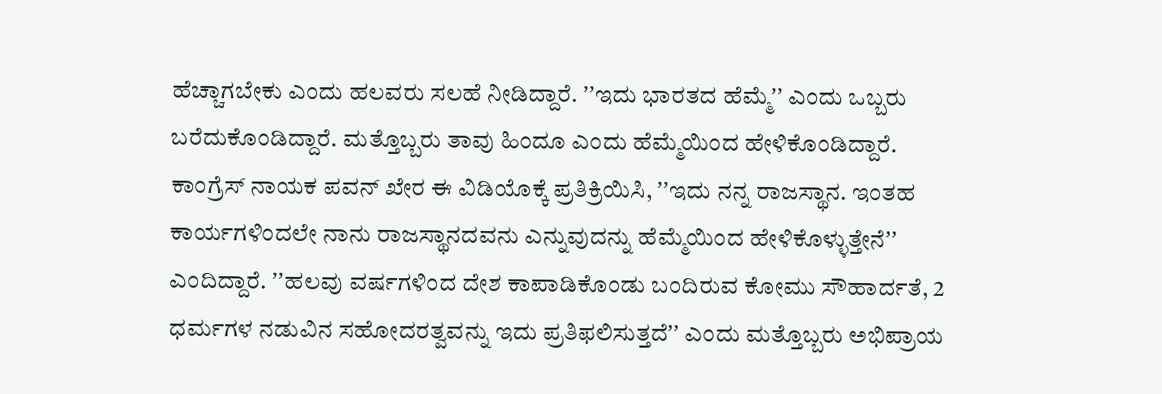ಹೆಚ್ಚಾಗಬೇಕು ಎಂದು ಹಲವರು ಸಲಹೆ ನೀಡಿದ್ದಾರೆ. ʼʼಇದು ಭಾರತದ ಹೆಮ್ಮೆʼʼ ಎಂದು ಒಬ್ಬರು ಬರೆದುಕೊಂಡಿದ್ದಾರೆ. ಮತ್ತೊಬ್ಬರು ತಾವು ಹಿಂದೂ ಎಂದು ಹೆಮ್ಮೆಯಿಂದ ಹೇಳಿಕೊಂಡಿದ್ದಾರೆ.
ಕಾಂಗ್ರೆಸ್ ನಾಯಕ ಪವನ್ ಖೇರ ಈ ವಿಡಿಯೊಕ್ಕೆ ಪ್ರತಿಕ್ರಿಯಿಸಿ, ʼʼಇದು ನನ್ನ ರಾಜಸ್ಥಾನ. ಇಂತಹ ಕಾರ್ಯಗಳಿಂದಲೇ ನಾನು ರಾಜಸ್ಥಾನದವನು ಎನ್ನುವುದನ್ನು ಹೆಮ್ಮೆಯಿಂದ ಹೇಳಿಕೊಳ್ಳುತ್ತೇನೆʼʼ ಎಂದಿದ್ದಾರೆ. ʼʼಹಲವು ವರ್ಷಗಳಿಂದ ದೇಶ ಕಾಪಾಡಿಕೊಂಡು ಬಂದಿರುವ ಕೋಮು ಸೌಹಾರ್ದತೆ, 2 ಧರ್ಮಗಳ ನಡುವಿನ ಸಹೋದರತ್ವವನ್ನು ಇದು ಪ್ರತಿಫಲಿಸುತ್ತದೆʼʼ ಎಂದು ಮತ್ತೊಬ್ಬರು ಅಭಿಪ್ರಾಯ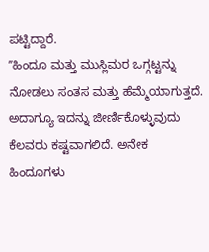ಪಟ್ಟಿದ್ದಾರೆ.
ʼʼಹಿಂದೂ ಮತ್ತು ಮುಸ್ಲಿಮರ ಒಗ್ಗಟ್ಟನ್ನು ನೋಡಲು ಸಂತಸ ಮತ್ತು ಹೆಮ್ಮೆಯಾಗುತ್ತದೆ. ಅದಾಗ್ಯೂ ಇದನ್ನು ಜೀರ್ಣಿಕೊಳ್ಳುವುದು ಕೆಲವರು ಕಷ್ಟವಾಗಲಿದೆ. ಅನೇಕ ಹಿಂದೂಗಳು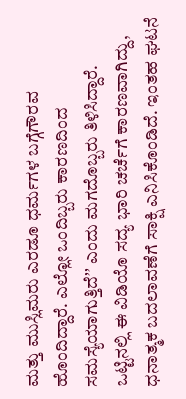ಮತ್ತು ಮುಸ್ಲಿಮರು ಎರಡೂ ಧರ್ಮಗಳ ಬಗ್ಗೆಗೌರವ ಹೊಂದಿದ್ದಾರೆ. ಎಲ್ಲೋ ಒಂದಿಬ್ಬರು ಕಾರಣದಿಂದ ಸಮಸ್ಯೆಯಾಗುತ್ತಿದೆʼʼ ಎಂದು ಮಗದೊಬ್ಬರು ತಿಳಿಸಿದ್ದಾರೆ. ಒಟ್ಟಿನಲ್ಲಿ ಈ ವಿಡಿಯೊ ಸದ್ಯ ಭಾರಿ ಚರ್ಚೆಗೆ ಕಾರಣವಾಗಿದ್ದು, ಧನಾತ್ಮಕ ಬದಲಾವಣೆಗೆ ಸಾಕ್ಷಿ ಎನಿಸಿಕೊಂಡಿದೆ. ಇಂತಹ ಘಟನೆ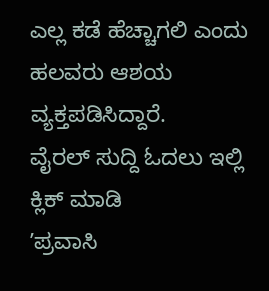ಎಲ್ಲ ಕಡೆ ಹೆಚ್ಚಾಗಲಿ ಎಂದು ಹಲವರು ಆಶಯ ವ್ಯಕ್ತಪಡಿಸಿದ್ದಾರೆ.
ವೈರಲ್ ಸುದ್ದಿ ಓದಲು ಇಲ್ಲಿ ಕ್ಲಿಕ್ ಮಾಡಿ
ʼಪ್ರವಾಸಿ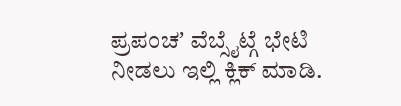ಪ್ರಪಂಚʼ ವೆಬ್ಸೈಟ್ಗೆ ಭೇಟಿ ನೀಡಲು ಇಲ್ಲಿ ಕ್ಲಿಕ್ ಮಾಡಿ.